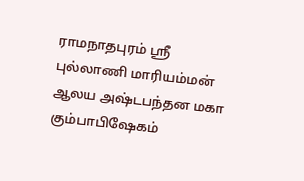ராமநாதபுரம் ஸ்ரீ புல்லாணி மாரியம்மன் ஆலய அஷ்டபந்தன மகா கும்பாபிஷேகம்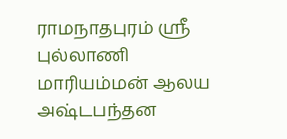ராமநாதபுரம் ஸ்ரீ புல்லாணி மாரியம்மன் ஆலய அஷ்டபந்தன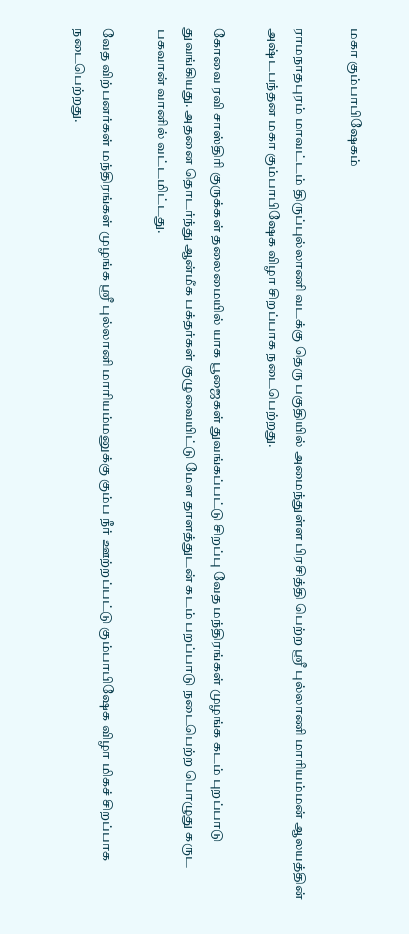மகா கும்பாபிஷேகம்

ராமநாதபுரம் மாவட்டம் திருப்புல்லாணி வடக்கு தெரு பகுதியில் அமைந்துள்ள பிரசித்தி பெற்ற ஸ்ரீ புல்லாணி மாரியம்மன் ஆலயத்தின் அஷ்டபந்தன மகா கும்பாபிஷேக விழா சிறப்பாக நடைபெற்றது.

கோவை ரவி சாஸ்திரி குருக்கள் தலைமையில் யாக பூஜைகள் துவங்கப்பட்டு சிறப்பு வேத மந்திரங்கள் முழங்க கடம் புறப்பாடு துவங்கியது. அதனை தொடர்ந்து ஆன்மீக பக்தர்கள் குழுவையிட்டு மேள தாளத்துடன் கடம் பறப்பாடு நடைபெற்ற பொழுது கருட பகவான் வானில் வட்டமிட்டது.

வேத விற்பனர்கள் மந்திரங்கள் முழங்க ஸ்ரீ புல்லானி மாரியம்மனுக்கு கும்ப நீர் ஊற்றப்பட்டு கும்பாபிஷேக விழா மிகச் சிறப்பாக நடைபெற்றது.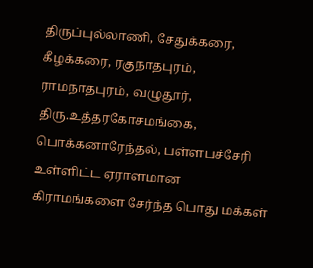திருப்புல்லாணி, சேதுக்கரை, கீழக்கரை, ரகுநாதபுரம், ராமநாதபுரம், வழுதூர், திரு.உத்தரகோசமங்கை, பொக்கனாரேந்தல், பள்ளபச்சேரி உள்ளிட்ட ஏராளமான கிராமங்களை சேர்ந்த பொது மக்கள்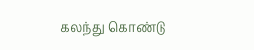கலந்து கொண்டு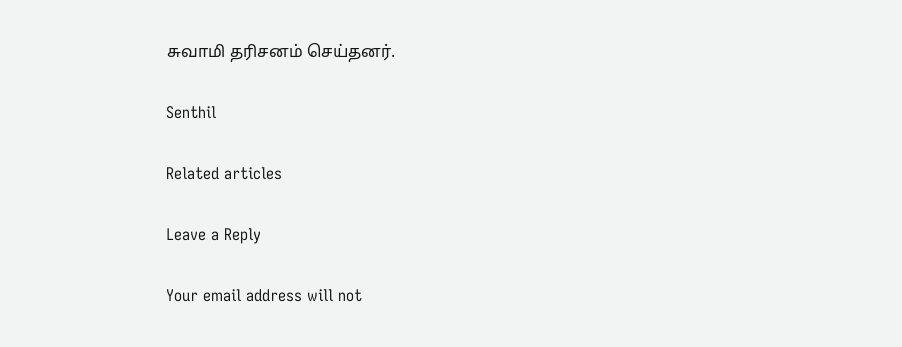சுவாமி தரிசனம் செய்தனர்.

Senthil

Related articles

Leave a Reply

Your email address will not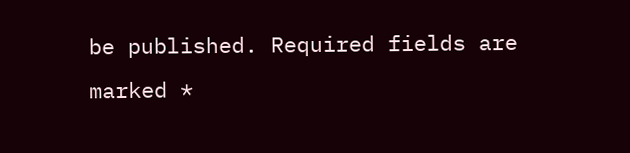be published. Required fields are marked *